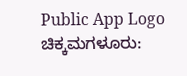Public App Logo
ಚಿಕ್ಕಮಗಳೂರು: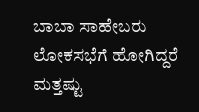ಬಾಬಾ ಸಾಹೇಬರು ಲೋಕಸಭೆಗೆ ಹೋಗಿದ್ದರೆ ಮತ್ತಷ್ಟು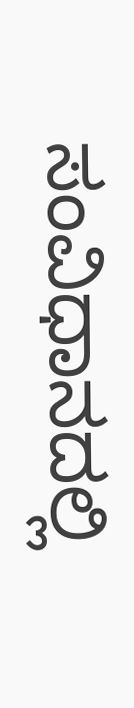ಸಂವಿಧಾನದಲ್ಲಿ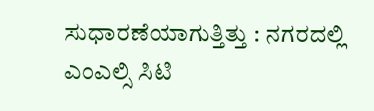ಸುಧಾರಣೆಯಾಗುತ್ತಿತ್ತು : ನಗರದಲ್ಲಿ ಎಂಎಲ್ಸಿ ಸಿಟಿ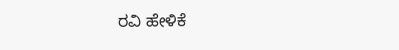ರವಿ ಹೇಳಿಕೆ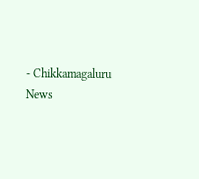- Chikkamagaluru News